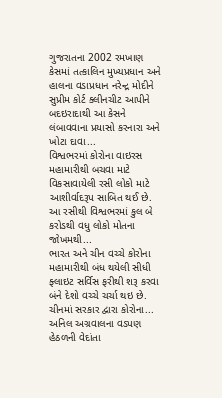ગુજરાતના 2002 રમખાણ કેસમાં તત્કાલિન મુખ્યપ્રધાન અને હાલના વડાપ્રધાન નરેન્દ્ર મોદીને સુપ્રીમ કોર્ટ ક્લીનચીટ આપીને બદઇરાદાથી આ કેસને લંબાવવાના પ્રયાસો કરનારા અને ખોટા દાવા...
વિશ્વભરમાં કોરોના વાઇરસ મહામારીથી બચવા માટે વિકસાવાયેલી રસી લોકો માટે આશીર્વાદરૂપ સાબિત થઈ છે. આ રસીથી વિશ્વભરમાં કુલ બે કરોડથી વધુ લોકો મોતના જોખમથી...
ભારત અને ચીન વચ્ચે કોરોના મહામારીથી બંધ થયેલી સીધી ફ્લાઇટ સર્વિસ ફરીથી શરૂ કરવા બંને દેશો વચ્ચે ચર્ચા થઇ છે. ચીનમાં સરકાર દ્વારા કોરોના...
અનિલ અગ્રવાલના વડપણ હેઠળની વેદાંતા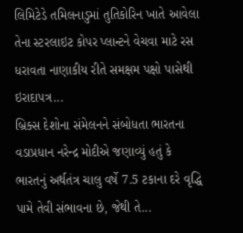લિમિટેડે તમિલનાડુમાં તુતિકોરિન ખાતે આવેલા તેના સ્ટરલાઇટ કોપર પ્લાન્ટને વેચવા માટે રસ ધરાવતા નાણાકીય રીતે સમક્ષમ પક્ષો પાસેથી ઇરાદાપત્ર...
બ્રિક્સ દેશોના સંમેલનને સંબોધતા ભારતના વડાપ્રધાન નરેન્દ્ર મોદીએ જણાવ્યું હતું કે ભારતનું અર્થતંત્ર ચાલુ વર્ષે 7.5 ટકાના દરે વૃદ્ધિ પામે તેવી સંભાવના છે, જેથી તે...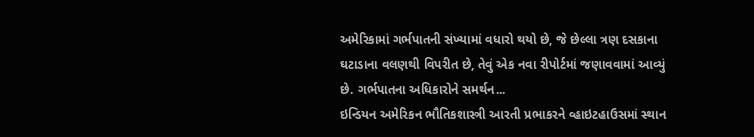અમેરિકામાં ગર્ભપાતની સંખ્યામાં વધારો થયો છે, જે છેલ્લા ત્રણ દસકાના ઘટાડાના વલણથી વિપરીત છે, તેવું એક નવા રીપોર્ટમાં જણાવવામાં આવ્યું છે. ગર્ભપાતના અધિકારોને સમર્થન...
ઇન્ડિયન અમેરિકન ભૌતિકશાસ્ત્રી આરતી પ્રભાકરને વ્હાઇટહાઉસમાં સ્થાન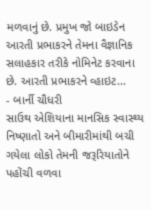મળવાનું છે. પ્રમુખ જો બાઇડેન આરતી પ્રભાકરને તેમના વૈજ્ઞાનિક સલાહકાર તરીકે નોમિનેટ કરવાના છે. આરતી પ્રભાકરને વ્હાઇટ...
- બાર્ની ચૌધરી
સાઉથ એશિયાના માનસિક સ્વાસ્થ્ય નિષ્ણાતો અને બીમારીમાંથી બચી ગયેલા લોકો તેમની જરૂરિયાતોને પહોંચી વળવા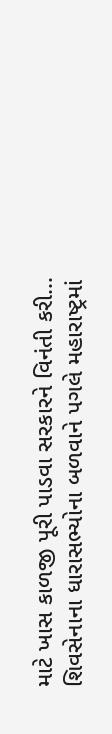માટે ખાસ કાળજી પૂરી પાડવા સરકારને વિનંતી કરી...
શિવસેનાના ધારાસભ્યોના બળવાને પગલે મહારાષ્ટ્રમાં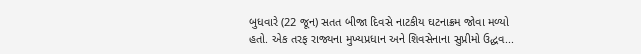બુધવારે (22 જૂન) સતત બીજા દિવસે નાટકીય ઘટનાક્રમ જોવા મળ્યો હતો. એક તરફ રાજ્યના મુખ્યપ્રધાન અને શિવસેનાના સુપ્રીમો ઉદ્ધવ...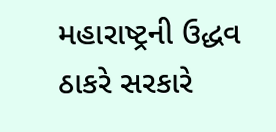મહારાષ્ટ્રની ઉદ્ધવ ઠાકરે સરકારે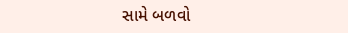સામે બળવો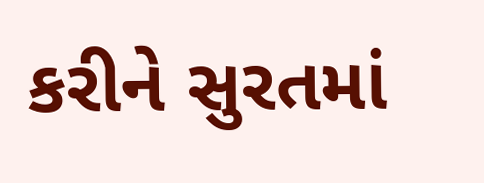કરીને સુરતમાં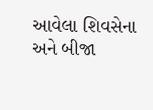આવેલા શિવસેના અને બીજા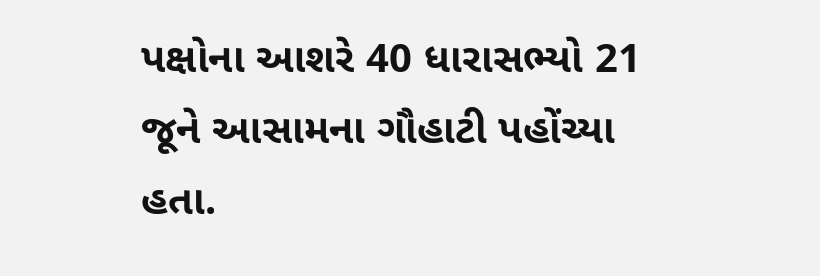પક્ષોના આશરે 40 ધારાસભ્યો 21 જૂને આસામના ગૌહાટી પહોંચ્યા હતા.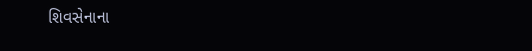શિવસેનાના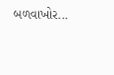બળવાખોર...